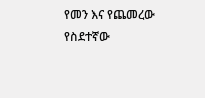የመን እና የጨመረው የስደተኛው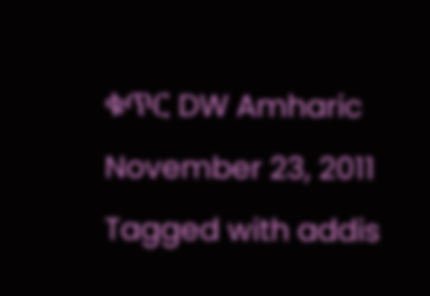ቁጥር DW Amharic November 23, 2011 Tagged with addis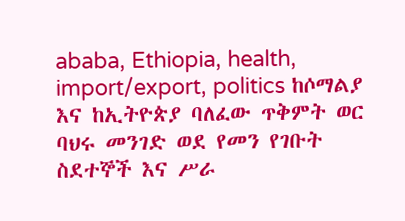ababa, Ethiopia, health, import/export, politics ከሶማልያ እና ከኢትዮጵያ ባለፈው ጥቅምት ወር ባህሩ መንገድ ወደ የመን የገቡት ስደተኞች እና ሥራ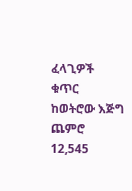ፈላጊዎች ቁጥር ከወትሮው እጅግ ጨምሮ 12,545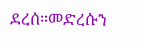ደረሰ።መድረሱን